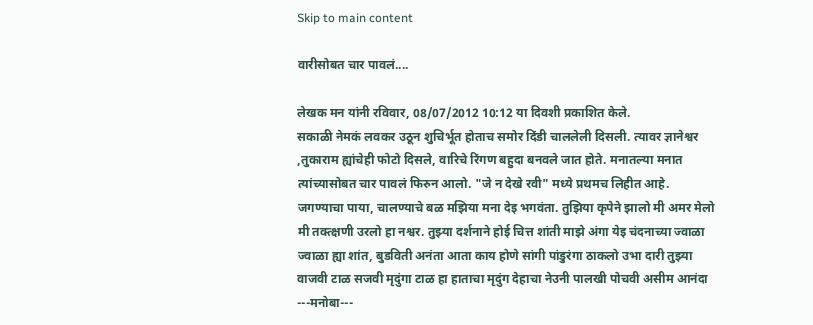Skip to main content

वारीसोबत चार पावलं....

लेखक मन यांनी रविवार, 08/07/2012 10:12 या दिवशी प्रकाशित केले.
सकाळी नेमकं लवकर उठून शुचिर्भूत होताच समोर दिंडी चाललेली दिसली. त्यावर ज्ञानेश्वर ,तुकाराम ह्यांचेही फोटो दिसले, वारिचे रिंगण बहुदा बनवले जात होते. मनातल्या मनात त्यांच्यासोबत चार पावलं फिरुन आलो. "जे न देखे रवी" मध्ये प्रथमच लिहीत आहे. जगण्याचा पाया, चालण्याचे बळ मझिया मना देइ भगवंता. तुझिया कृपेने झालो मी अमर मेलो मी तक्त्क्षणी उरलो हा नश्वर. तुझ्या दर्शनाने होई चित्त शांती माझे अंगा येइ चंदनाच्या ज्वाळा ज्वाळा ह्या शांत, बुडविती अनंता आता काय होणे सांगी पांडुरंगा ठाकलो उभा दारी तुझ्या वाजवी टाळ सजवी मृदुंगा टाळ हा हाताचा मृदुंग देहाचा नेउनी पालखी पोचवी असीम आनंदा ---मनोबा---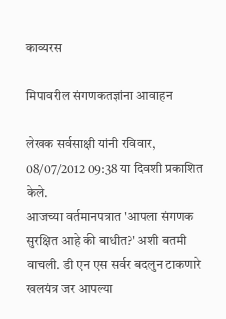काव्यरस

मिपावरील संगणकतज्ञांना आवाहन

लेखक सर्वसाक्षी यांनी रविवार, 08/07/2012 09:38 या दिवशी प्रकाशित केले.
आजच्या वर्तमानपत्रात 'आपला संगणक सुरक्षित आहे की बाधीत?' अशी बतमी वाचली. डी एन एस सर्वर बदलुन टाकणारे खलयंत्र जर आपल्या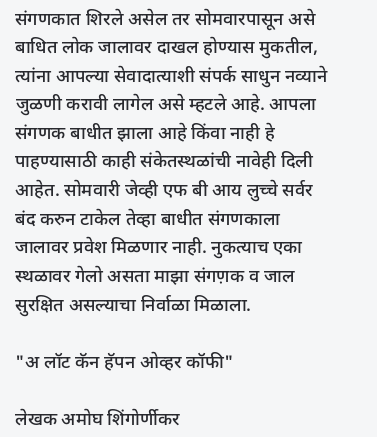संगणकात शिरले असेल तर सोमवारपासून असे बाधित लोक जालावर दाखल होण्यास मुकतील, त्यांना आपल्या सेवादात्याशी संपर्क साधुन नव्याने जुळणी करावी लागेल असे म्हटले आहे. आपला संगणक बाधीत झाला आहे किंवा नाही हे पाहण्यासाठी काही संकेतस्थळांची नावेही दिली आहेत. सोमवारी जेव्ही एफ बी आय लुच्चे सर्वर बंद करुन टाकेल तेव्हा बाधीत संगणकाला जालावर प्रवेश मिळणार नाही. नुकत्याच एका स्थळावर गेलो असता माझा संगण़क व जाल सुरक्षित असल्याचा निर्वाळा मिळाला.

"अ लॉट कॅन हॅपन ओव्हर कॉफी"

लेखक अमोघ शिंगोर्णीकर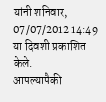यांनी शनिवार, 07/07/2012 14:49 या दिवशी प्रकाशित केले.
आपल्यापैकी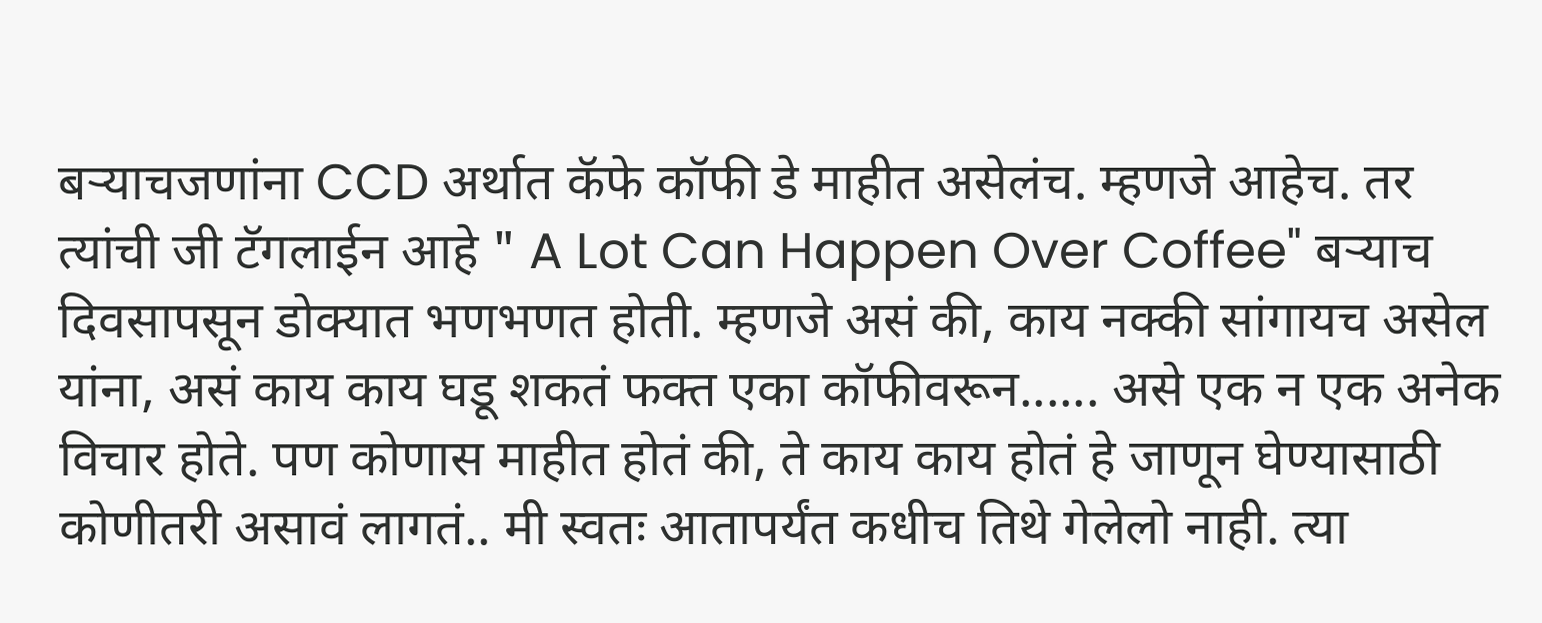बर्‍याचजणांना CCD अर्थात कॅफे कॉफी डे माहीत असेलंच. म्हणजे आहेच. तर त्यांची जी टॅगलाईन आहे " A Lot Can Happen Over Coffee" बर्‍याच दिवसापसून डोक्यात भणभणत होती. म्हणजे असं की, काय नक्की सांगायच असेल यांना, असं काय काय घडू शकतं फक्त एका कॉफीवरून...... असे एक न एक अनेक विचार होते. पण कोणास माहीत होतं की, ते काय काय होतं हे जाणून घेण्यासाठी कोणीतरी असावं लागतं.. मी स्वतः आतापर्यंत कधीच तिथे गेलेलो नाही. त्या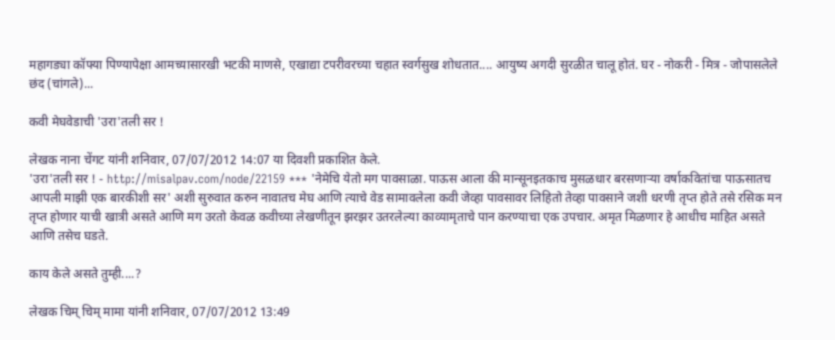महागड्या कॉफ्या पिण्यापेक्षा आमच्यासारखी भटकी माणसे, एखाद्या टपरीवरच्या चहात स्वर्गसुख शोधतात.... आयुष्य अगदी सुरळीत चालू होतं. घर - नोकरी - मित्र - जोपासलेले छंद (चांगले)...

कवी मेघवेडाची 'उरा'तली सर !

लेखक नाना चेंगट यांनी शनिवार, 07/07/2012 14:07 या दिवशी प्रकाशित केले.
'उरा'तली सर ! - http://misalpav.com/node/22159 *** 'नेमेचि येतो मग पावसाळा. पाऊस आला की मान्सूनइतकाच मुसळधार बरसणार्‍या वर्षाकवितांचा पाऊसातच आपली माझी एक बारकीशी सर' अशी सुरुवात करुन नावातच मेघ आणि त्याचे वेड सामावलेला कवी जेव्हा पावसावर लिहितो तेव्हा पावसाने जशी धरणी तृप्त होते तसे रसिक मन तृप्त होणार याची खात्री असते आणि मग उरतो केवळ कवीच्या लेखणीतून झरझर उतरलेल्या काव्यामृताचे पान करण्याचा एक उपचार. अमृत मिळणार हे आधीच माहित असते आणि तसेच घडते.

काय केले असते तुम्ही....?

लेखक चिम् चिम् मामा यांनी शनिवार, 07/07/2012 13:49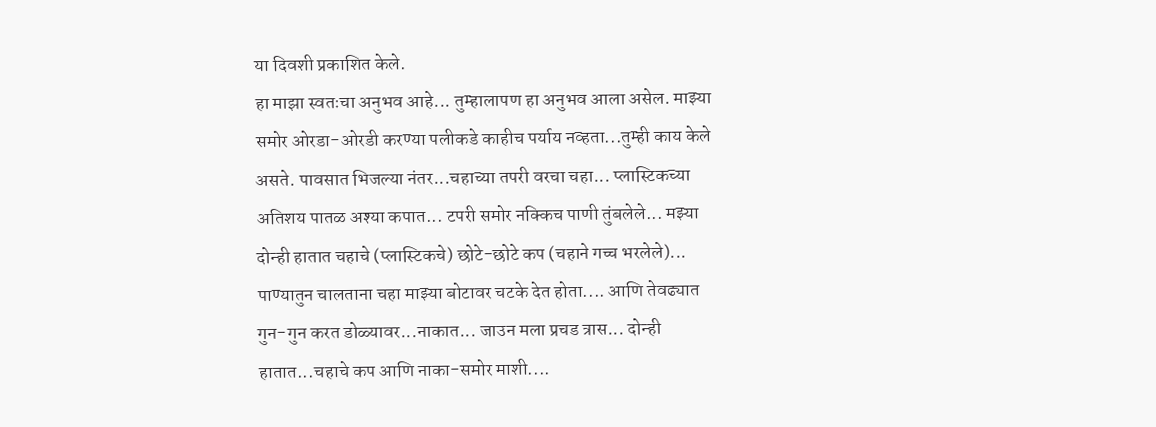या दिवशी प्रकाशित केले.
हा माझा स्वतःचा अनुभव आहे... तुम्हालापण हा अनुभव आला असेल. माझ्या समोर ओरडा-ओरडी करण्या पलीकडे काहीच पर्याय नव्हता...तुम्ही काय केले असते. पावसात भिजल्या नंतर...चहाच्या तपरी वरचा चहा... प्लास्टिकच्या अतिशय पातळ अश्या कपात... टपरी समोर नक्किच पाणी तुंबलेले... मझ्या दोन्ही हातात चहाचे (प्लास्टिकचे) छोटे-छोटे कप (चहाने गच्च भरलेले)... पाण्यातुन चालताना चहा माझ्या बोटावर चटके देत होता.... आणि तेवढ्यात गुन-गुन करत डोळ्यावर...नाकात... जाउन मला प्रचड त्रास... दोन्ही हातात...चहाचे कप आणि नाका-समोर माशी....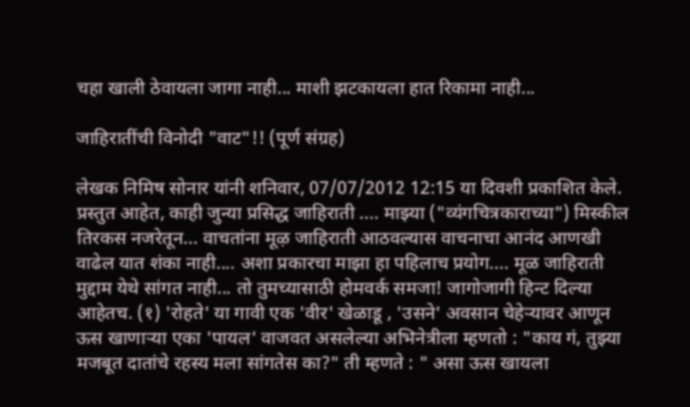चहा खाली ठेवायला जागा नाही... माशी झटकायला हात रिकामा नाही...

जाहिरातींची विनोदी "वाट"!! (पूर्ण संग्रह)

लेखक निमिष सोनार यांनी शनिवार, 07/07/2012 12:15 या दिवशी प्रकाशित केले.
प्रस्तुत आहेत, काही जुन्या प्रसिद्ध जाहिराती .... माझ्या ("व्यंगचित्रकाराच्या") मिस्कील तिरकस नजरेतून... वाचतांना मूऴ जाहिराती आठवल्यास वाचनाचा आनंद आणखी वाढेल यात शंका नाही.... अशा प्रकारचा माझा हा पहिलाच प्रयोग.... मूळ जाहिराती मुद्दाम येथे सांगत नाही... तो तुमच्यासाठी होमवर्क समजा! जागोजागी हिन्ट दिल्या आहेतच. (१) 'रोहते' या गावी एक 'वीर' खेळाडू , 'उसने' अवसान चेहेऱ्यावर आणून ऊस खाणाऱ्या एका 'पायल' वाजवत असलेल्या अभिनेत्रीला म्हणतो : "काय गं, तुझ्या मजबूत दातांचे रहस्य मला सांगतेस का?" ती म्हणते : " असा ऊस खायला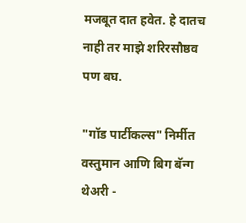मजबूत दात हवेत. हे दातच नाही तर माझे शरिरसौष्ठव पण बघ.

"गॉड पार्टीकल्स" निर्मीत वस्तुमान आणि बिग बॅन्ग थेअरी -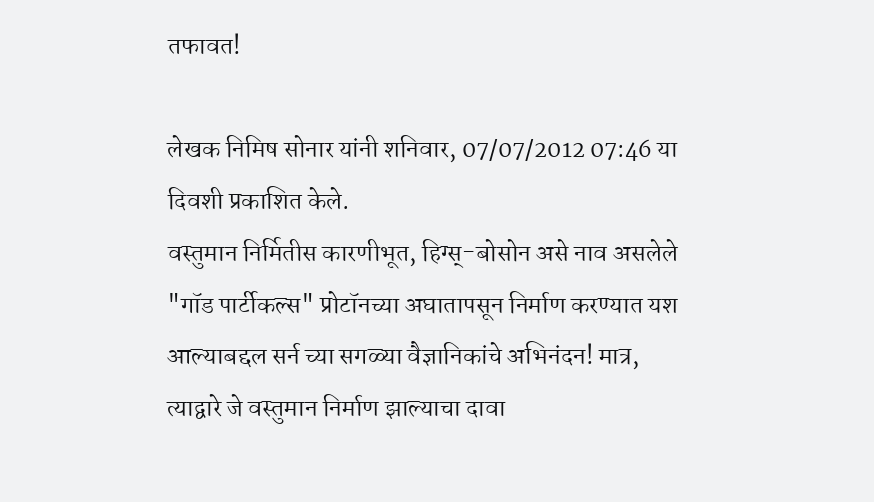तफावत!

लेखक निमिष सोनार यांनी शनिवार, 07/07/2012 07:46 या दिवशी प्रकाशित केले.
वस्तुमान निर्मितीस कारणीभूत, हिग्स्-बोसोन असे नाव असलेले "गॉड पार्टीकल्स" प्रोटॉनच्या अघातापसून निर्माण करण्यात यश आल्याबद्दल सर्न च्या सगळ्या वैज्ञानिकांचे अभिनंदन! मात्र, त्याद्वारे जे वस्तुमान निर्माण झाल्याचा दावा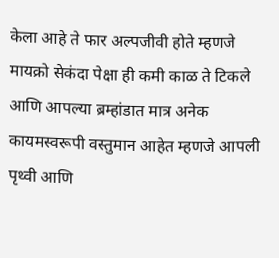केला आहे ते फार अल्पजीवी होते म्हणजे मायक्रो सेकंदा पेक्षा ही कमी काळ ते टिकले आणि आपल्या ब्रम्हांडात मात्र अनेक कायमस्वरूपी वस्तुमान आहेत म्हणजे आपली पृथ्वी आणि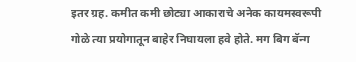इतर ग्रह. कमीत कमी छोट्या आकाराचे अनेक कायमस्वरूपी गोळे त्या प्रयोगातून बाहेर निघायला हवे होते. मग बिग बॅन्ग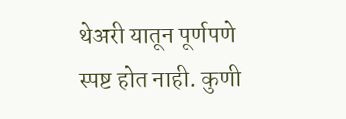थेअरी यातून पूर्णपणे स्पष्ट होत नाही. कुणी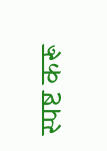स्पष्ट करू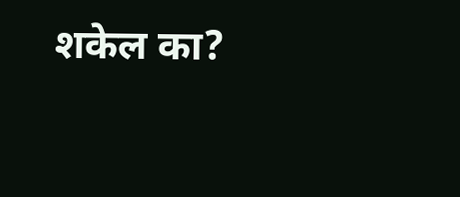शकेल का?